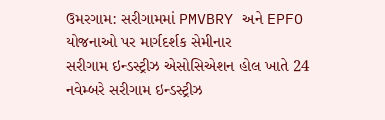ઉમરગામ: સરીગામમાં PMVBRY અને EPFO યોજનાઓ પર માર્ગદર્શક સેમીનાર
સરીગામ ઇન્ડસ્ટ્રીઝ એસોસિએશન હોલ ખાતે 24 નવેમ્બરે સરીગામ ઇન્ડસ્ટ્રીઝ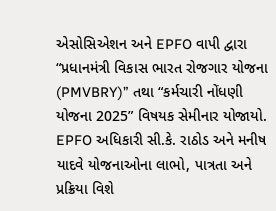એસોસિએશન અને EPFO વાપી દ્વારા “પ્રધાનમંત્રી વિકાસ ભારત રોજગાર યોજના (PMVBRY)” તથા “કર્મચારી નોંધણી યોજના 2025” વિષયક સેમીનાર યોજાયો. EPFO અધિકારી સી.કે. રાઠોડ અને મનીષ યાદવે યોજનાઓના લાભો, પાત્રતા અને પ્રક્રિયા વિશે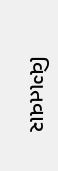વિગતવાર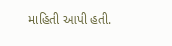માહિતી આપી હતી.